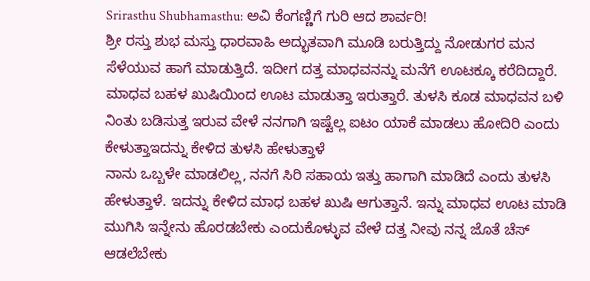Srirasthu Shubhamasthu: ಅವಿ ಕೆಂಗಣ್ಣಿಗೆ ಗುರಿ ಆದ ಶಾರ್ವರಿ!
ಶ್ರೀ ರಸ್ತು ಶುಭ ಮಸ್ತು ಧಾರವಾಹಿ ಅದ್ಭುತವಾಗಿ ಮೂಡಿ ಬರುತ್ತಿದ್ದು ನೋಡುಗರ ಮನ ಸೆಳೆಯುವ ಹಾಗೆ ಮಾಡುತ್ತಿದೆ. ಇದೀಗ ದತ್ತ ಮಾಧವನನ್ನು ಮನೆಗೆ ಊಟಕ್ಕೂ ಕರೆದಿದ್ದಾರೆ. ಮಾಧವ ಬಹಳ ಖುಷಿಯಿಂದ ಊಟ ಮಾಡುತ್ತಾ ಇರುತ್ತಾರೆ. ತುಳಸಿ ಕೂಡ ಮಾಧವನ ಬಳಿ ನಿಂತು ಬಡಿಸುತ್ತ ಇರುವ ವೇಳೆ ನನಗಾಗಿ ಇಷ್ಟೆಲ್ಲ ಐಟಂ ಯಾಕೆ ಮಾಡಲು ಹೋದಿರಿ ಎಂದು ಕೇಳುತ್ತಾಇದನ್ನು ಕೇಳಿದ ತುಳಸಿ ಹೇಳುತ್ತಾಳೆ
ನಾನು ಒಬ್ಬಳೇ ಮಾಡಲಿಲ್ಲ, ನನಗೆ ಸಿರಿ ಸಹಾಯ ಇತ್ತು ಹಾಗಾಗಿ ಮಾಡಿದೆ ಎಂದು ತುಳಸಿ ಹೇಳುತ್ತಾಳೆ. ಇದನ್ನು ಕೇಳಿದ ಮಾಧ ಬಹಳ ಖುಷಿ ಆಗುತ್ತಾನೆ. ಇನ್ನು ಮಾಧವ ಊಟ ಮಾಡಿ ಮುಗಿಸಿ ಇನ್ನೇನು ಹೊರಡಬೇಕು ಎಂದುಕೊಳ್ಳುವ ವೇಳೆ ದತ್ತ ನೀವು ನನ್ನ ಜೊತೆ ಚೆಸ್ ಆಡಲೆಬೇಕು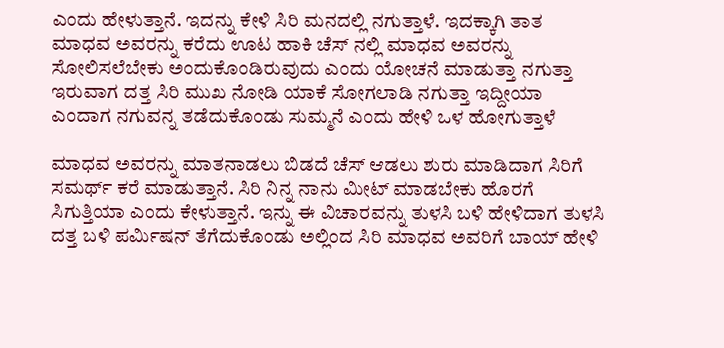ಎಂದು ಹೇಳುತ್ತಾನೆ. ಇದನ್ನು ಕೇಳಿ ಸಿರಿ ಮನದಲ್ಲಿ ನಗುತ್ತಾಳೆ. ಇದಕ್ಕಾಗಿ ತಾತ ಮಾಧವ ಅವರನ್ನು ಕರೆದು ಊಟ ಹಾಕಿ ಚೆಸ್ ನಲ್ಲಿ ಮಾಧವ ಅವರನ್ನು ಸೋಲಿಸಲೆಬೇಕು ಅಂದುಕೊಂಡಿರುವುದು ಎಂದು ಯೋಚನೆ ಮಾಡುತ್ತಾ ನಗುತ್ತಾ ಇರುವಾಗ ದತ್ತ ಸಿರಿ ಮುಖ ನೋಡಿ ಯಾಕೆ ಸೋಗಲಾಡಿ ನಗುತ್ತಾ ಇದ್ದೀಯಾ ಎಂದಾಗ ನಗುವನ್ನ ತಡೆದುಕೊಂಡು ಸುಮ್ಮನೆ ಎಂದು ಹೇಳಿ ಒಳ ಹೋಗುತ್ತಾಳೆ

ಮಾಧವ ಅವರನ್ನು ಮಾತನಾಡಲು ಬಿಡದೆ ಚೆಸ್ ಆಡಲು ಶುರು ಮಾಡಿದಾಗ ಸಿರಿಗೆ ಸಮರ್ಥ್ ಕರೆ ಮಾಡುತ್ತಾನೆ. ಸಿರಿ ನಿನ್ನ ನಾನು ಮೀಟ್ ಮಾಡಬೇಕು ಹೊರಗೆ ಸಿಗುತ್ತಿಯಾ ಎಂದು ಕೇಳುತ್ತಾನೆ. ಇನ್ನು ಈ ವಿಚಾರವನ್ನು ತುಳಸಿ ಬಳಿ ಹೇಳಿದಾಗ ತುಳಸಿ ದತ್ತ ಬಳಿ ಪರ್ಮಿಷನ್ ತೆಗೆದುಕೊಂಡು ಅಲ್ಲಿಂದ ಸಿರಿ ಮಾಧವ ಅವರಿಗೆ ಬಾಯ್ ಹೇಳಿ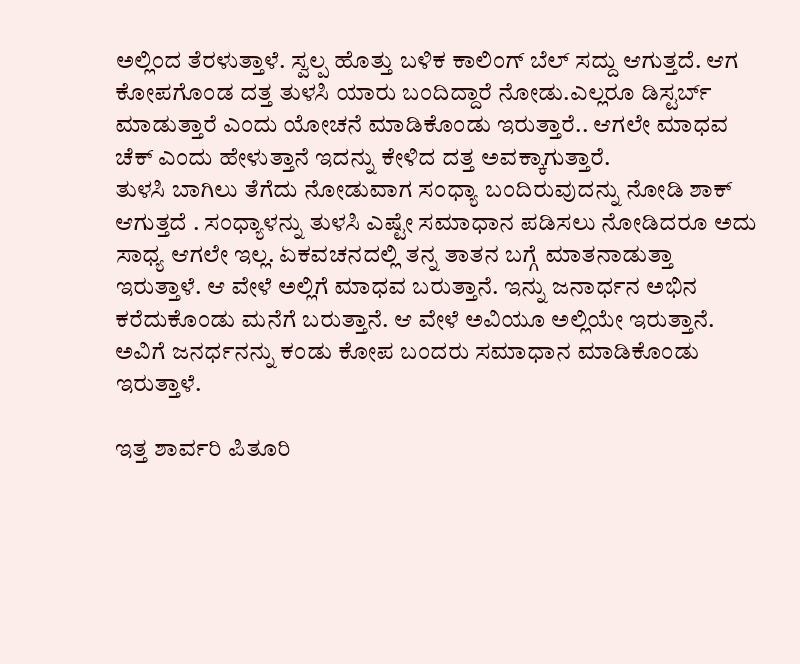ಅಲ್ಲಿಂದ ತೆರಳುತ್ತಾಳೆ. ಸ್ವಲ್ಪ ಹೊತ್ತು ಬಳಿಕ ಕಾಲಿಂಗ್ ಬೆಲ್ ಸದ್ದು ಆಗುತ್ತದೆ. ಆಗ ಕೋಪಗೊಂಡ ದತ್ತ ತುಳಸಿ ಯಾರು ಬಂದಿದ್ದಾರೆ ನೋಡು.ಎಲ್ಲರೂ ಡಿಸ್ಟರ್ಬ್ ಮಾಡುತ್ತಾರೆ ಎಂದು ಯೋಚನೆ ಮಾಡಿಕೊಂಡು ಇರುತ್ತಾರೆ.. ಆಗಲೇ ಮಾಧವ ಚೆಕ್ ಎಂದು ಹೇಳುತ್ತಾನೆ ಇದನ್ನು ಕೇಳಿದ ದತ್ತ ಅವಕ್ಕಾಗುತ್ತಾರೆ.
ತುಳಸಿ ಬಾಗಿಲು ತೆಗೆದು ನೋಡುವಾಗ ಸಂಧ್ಯಾ ಬಂದಿರುವುದನ್ನು ನೋಡಿ ಶಾಕ್ ಆಗುತ್ತದೆ . ಸಂಧ್ಯಾಳನ್ನು ತುಳಸಿ ಎಷ್ಟೇ ಸಮಾಧಾನ ಪಡಿಸಲು ನೋಡಿದರೂ ಅದು ಸಾಧ್ಯ ಆಗಲೇ ಇಲ್ಲ. ಏಕವಚನದಲ್ಲಿ ತನ್ನ ತಾತನ ಬಗ್ಗೆ ಮಾತನಾಡುತ್ತಾ ಇರುತ್ತಾಳೆ. ಆ ವೇಳೆ ಅಲ್ಲಿಗೆ ಮಾಧವ ಬರುತ್ತಾನೆ. ಇನ್ನು ಜನಾರ್ಧನ ಅಭಿನ ಕರೆದುಕೊಂಡು ಮನೆಗೆ ಬರುತ್ತಾನೆ. ಆ ವೇಳೆ ಅವಿಯೂ ಅಲ್ಲಿಯೇ ಇರುತ್ತಾನೆ. ಅವಿಗೆ ಜನರ್ಧನನ್ನು ಕಂಡು ಕೋಪ ಬಂದರು ಸಮಾಧಾನ ಮಾಡಿಕೊಂಡು ಇರುತ್ತಾಳೆ.

ಇತ್ತ ಶಾರ್ವರಿ ಪಿತೂರಿ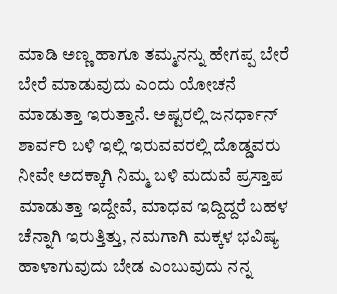ಮಾಡಿ ಅಣ್ಣ ಹಾಗೂ ತಮ್ಮನನ್ನು ಹೇಗಪ್ಪ ಬೇರೆ ಬೇರೆ ಮಾಡುವುದು ಎಂದು ಯೋಚನೆ ಮಾಡುತ್ತಾ ಇರುತ್ತಾನೆ. ಅಷ್ಟರಲ್ಲಿ ಜನರ್ಧಾನ್ ಶಾರ್ವರಿ ಬಳಿ ಇಲ್ಲಿ ಇರುವವರಲ್ಲಿ ದೊಡ್ಡವರು ನೀವೇ ಅದಕ್ಕಾಗಿ ನಿಮ್ಮ ಬಳಿ ಮದುವೆ ಪ್ರಸ್ತಾಪ ಮಾಡುತ್ತಾ ಇದ್ದೇವೆ, ಮಾಧವ ಇದ್ದಿದ್ದರೆ ಬಹಳ ಚೆನ್ನಾಗಿ ಇರುತ್ತಿತ್ತು, ನಮಗಾಗಿ ಮಕ್ಕಳ ಭವಿಷ್ಯ ಹಾಳಾಗುವುದು ಬೇಡ ಎಂಬುವುದು ನನ್ನ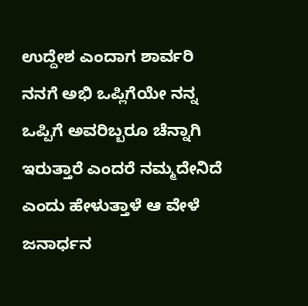ಉದ್ದೇಶ ಎಂದಾಗ ಶಾರ್ವರಿ ನನಗೆ ಅಭಿ ಒಪ್ಲಿಗೆಯೇ ನನ್ನ ಒಪ್ಪಿಗೆ ಅವರಿಬ್ಬರೂ ಚೆನ್ನಾಗಿ ಇರುತ್ತಾರೆ ಎಂದರೆ ನಮ್ಮದೇನಿದೆ ಎಂದು ಹೇಳುತ್ತಾಳೆ ಆ ವೇಳೆ ಜನಾರ್ಧನ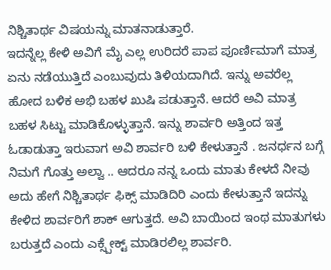ನಿಶ್ಚಿತಾರ್ಥ ವಿಷಯನ್ನು ಮಾತನಾಡುತ್ತಾರೆ.
ಇದನ್ನೆಲ್ಲ ಕೇಳಿ ಅವಿಗೆ ಮೈ ಎಲ್ಲ ಉರಿದರೆ ಪಾಪ ಪೂರ್ಣಿಮಾಗೆ ಮಾತ್ರ ಏನು ನಡೆಯುತ್ತಿದೆ ಎಂಬುವುದು ತಿಳಿಯದಾಗಿದೆ. ಇನ್ನು ಅವರೆಲ್ಲ ಹೋದ ಬಳಿಕ ಅಭಿ ಬಹಳ ಖುಷಿ ಪಡುತ್ತಾನೆ. ಆದರೆ ಅವಿ ಮಾತ್ರ ಬಹಳ ಸಿಟ್ಟು ಮಾಡಿಕೊಳ್ಳುತ್ತಾನೆ. ಇನ್ನು ಶಾರ್ವರಿ ಅತ್ತಿಂದ ಇತ್ತ ಓಡಾಡುತ್ತಾ ಇರುವಾಗ ಅವಿ ಶಾರ್ವರಿ ಬಳಿ ಕೇಳುತ್ತಾನೆ . ಜನರ್ಧನ ಬಗ್ಗೆ ನಿಮಗೆ ಗೊತ್ತು ಅಲ್ವಾ .. ಆದರೂ ನನ್ನ ಒಂದು ಮಾತು ಕೇಳದೆ ನೀವು ಅದು ಹೇಗೆ ನಿಶ್ಚಿತಾರ್ಥ ಫಿಕ್ಸ್ ಮಾಡಿದಿರಿ ಎಂದು ಕೇಳುತ್ತಾನೆ ಇದನ್ನು ಕೇಳಿದ ಶಾರ್ವರಿಗೆ ಶಾಕ್ ಆಗುತ್ತದೆ. ಅವಿ ಬಾಯಿಂದ ಇಂಥ ಮಾತುಗಳು ಬರುತ್ತದೆ ಎಂದು ಎಕ್ಸ್ಪೇಕ್ಟ್ ಮಾಡಿರಲಿಲ್ಲ ಶಾರ್ವರಿ.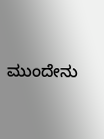ಮುಂದೇನು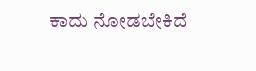ಕಾದು ನೋಡಬೇಕಿದೆ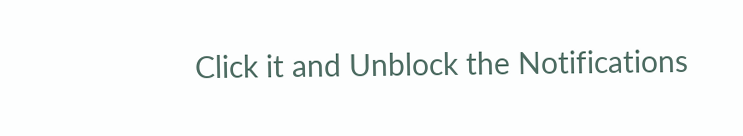Click it and Unblock the Notifications